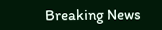Breaking News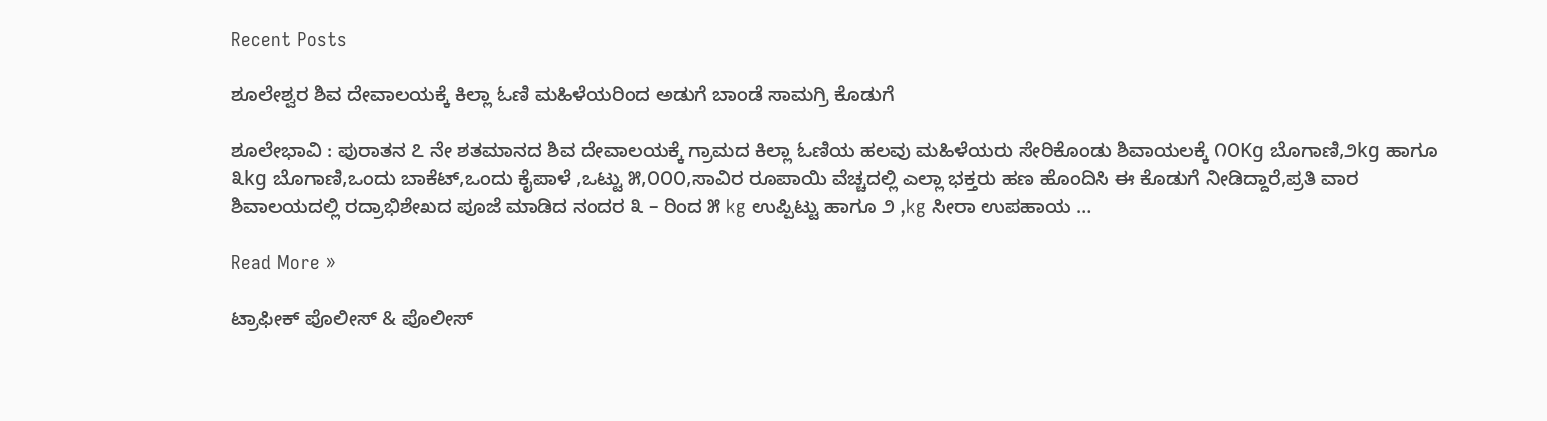Recent Posts

ಶೂಲೇಶ್ವರ ಶಿವ ದೇವಾಲಯಕ್ಕೆ ಕಿಲ್ಲಾ ಓಣಿ ಮಹಿಳೆಯರಿಂದ ಅಡುಗೆ ಬಾಂಡೆ ಸಾಮಗ್ರಿ ಕೊಡುಗೆ

ಶೂಲೇಭಾವಿ : ಪುರಾತನ ೭ ನೇ ಶತಮಾನದ ಶಿವ ದೇವಾಲಯಕ್ಕೆ ಗ್ರಾಮದ ಕಿಲ್ಲಾ ಓಣಿಯ ಹಲವು ಮಹಿಳೆಯರು ಸೇರಿಕೊಂಡು ಶಿವಾಯಲಕ್ಕೆ ೧೦Kg ಬೊಗಾಣಿ,೨kg ಹಾಗೂ ೩kg ಬೊಗಾಣಿ,ಒಂದು ಬಾಕೆಟ್,ಒಂದು ಕೈಪಾಳೆ ,ಒಟ್ಟು ೫,೦೦೦,ಸಾವಿರ ರೂಪಾಯಿ ವೆಚ್ಚದಲ್ಲಿ ಎಲ್ಲಾ ಭಕ್ತರು ಹಣ ಹೊಂದಿಸಿ ಈ ಕೊಡುಗೆ ನೀಡಿದ್ದಾರೆ,ಪ್ರತಿ ವಾರ ಶಿವಾಲಯದಲ್ಲಿ ರದ್ರಾಭಿಶೇಖದ ಪೂಜೆ ಮಾಡಿದ ನಂದರ ೩ – ರಿಂದ ೫ kg ಉಪ್ಪಿಟ್ಟು ಹಾಗೂ ೨ ,kg ಸೀರಾ ಉಪಹಾಯ …

Read More »

ಟ್ರಾಫೀಕ್ ಪೊಲೀಸ್ & ಪೊಲೀಸ್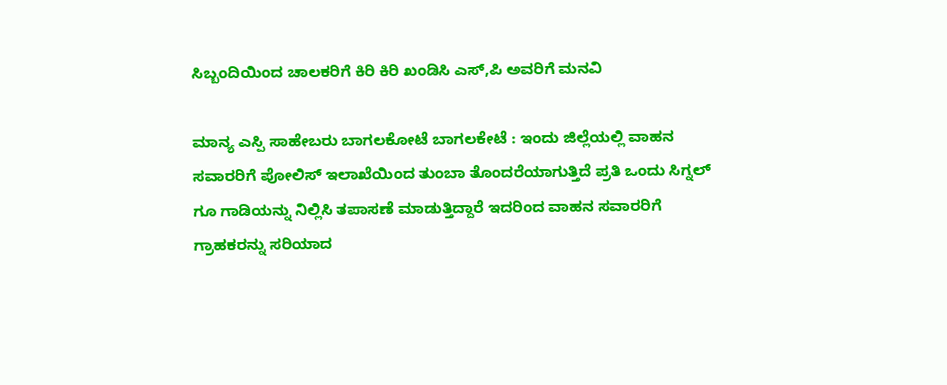ಸಿಬ್ಬಂದಿಯಿಂದ ಚಾಲಕರಿಗೆ ಕಿರಿ ಕಿರಿ ಖಂಡಿಸಿ ಎಸ್,ಪಿ ಅವರಿಗೆ ಮನವಿ

ಮಾನ್ಯ ಎಸ್ಪಿ ಸಾಹೇಬರು ಬಾಗಲಕೋಟೆ ಬಾಗಲಕೇಟೆ : ಇಂದು ಜಿಲ್ಲೆಯಲ್ಲಿ ವಾಹನ ಸವಾರರಿಗೆ ಪೋಲಿಸ್ ಇಲಾಖೆಯಿಂದ ತುಂಬಾ ತೊಂದರೆಯಾಗುತ್ತಿದೆ ಪ್ರತಿ ಒಂದು ಸಿಗ್ನಲ್ ಗೂ ಗಾಡಿಯನ್ನು ನಿಲ್ಲಿಸಿ ತಪಾಸಣೆ ಮಾಡುತ್ತಿದ್ದಾರೆ ಇದರಿಂದ ವಾಹನ ಸವಾರರಿಗೆ ಗ್ರಾಹಕರನ್ನು ಸರಿಯಾದ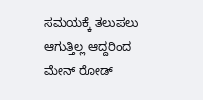ಸಮಯಕ್ಕೆ ತಲುಪಲು ಆಗುತ್ತಿಲ್ಲ ಆದ್ದರಿಂದ ಮೇನ್ ರೋಡ್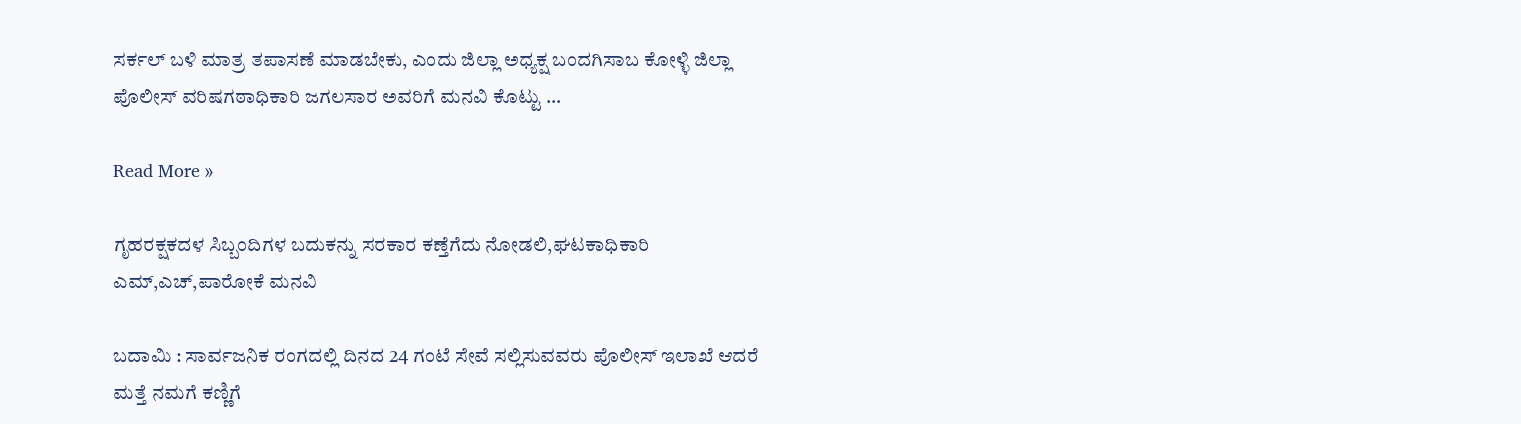ಸರ್ಕಲ್ ಬಳಿ ಮಾತ್ರ ತಪಾಸಣೆ ಮಾಡಬೇಕು, ಎಂದು ಜಿಲ್ಲಾ ಅಧ್ಯಕ್ಷ ಬಂದಗಿಸಾಬ ಕೋಳ್ಳಿ ಜಿಲ್ಲಾ ಪೊಲೀಸ್ ವರಿಷಗಠಾಧಿಕಾರಿ ಜಗಲಸಾರ ಅವರಿಗೆ ಮನವಿ ಕೊಟ್ಟು …

Read More »

ಗೃಹರಕ್ಷಕದಳ ಸಿಬ್ಬಂದಿಗಳ ಬದುಕನ್ನು ಸರಕಾರ ಕಣ್ತೆಗೆದು ನೋಡಲಿ,ಘಟಕಾಧಿಕಾರಿ ಎಮ್,ಎಚ್,ಪಾರೋಕೆ ಮನವಿ

ಬದಾಮಿ : ಸಾರ್ವಜನಿಕ ರಂಗದಲ್ಲಿ ದಿನದ 24 ಗಂಟೆ ಸೇವೆ ಸಲ್ಲಿಸುವವರು ಪೊಲೀಸ್ ಇಲಾಖೆ ಆದರೆ ಮತ್ತೆ ನಮಗೆ ಕಣ್ಣಿಗೆ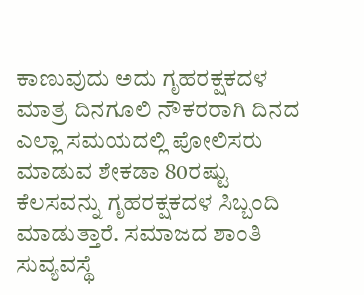ಕಾಣುವುದು ಅದು ಗೃಹರಕ್ಷಕದಳ ಮಾತ್ರ ದಿನಗೂಲಿ ನೌಕರರಾಗಿ ದಿನದ ಎಲ್ಲಾ ಸಮಯದಲ್ಲಿ ಪೋಲಿಸರು ಮಾಡುವ ಶೇಕಡಾ 80ರಷ್ಟು ಕೆಲಸವನ್ನು ಗೃಹರಕ್ಷಕದಳ ಸಿಬ್ಬಂದಿ ಮಾಡುತ್ತಾರೆ. ಸಮಾಜದ ಶಾಂತಿ ಸುವ್ಯವಸ್ಥೆ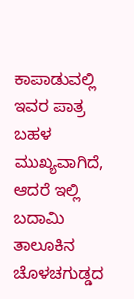ಕಾಪಾಡುವಲ್ಲಿ ಇವರ ಪಾತ್ರ ಬಹಳ ಮುಖ್ಯವಾಗಿದೆ, ಆದರೆ ಇಲ್ಲಿ ಬದಾಮಿ ತಾಲೂಕಿನ ಚೊಳಚಗುಡ್ಡದ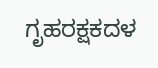ಗೃಹರಕ್ಷಕದಳ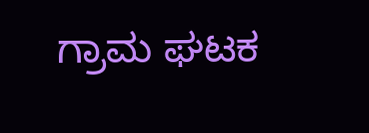ಗ್ರಾಮ ಘಟಕ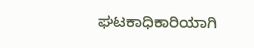ಘಟಕಾಧಿಕಾರಿಯಾಗಿ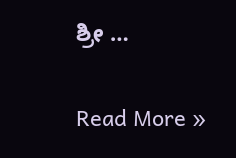ಶ್ರೀ …

Read More »